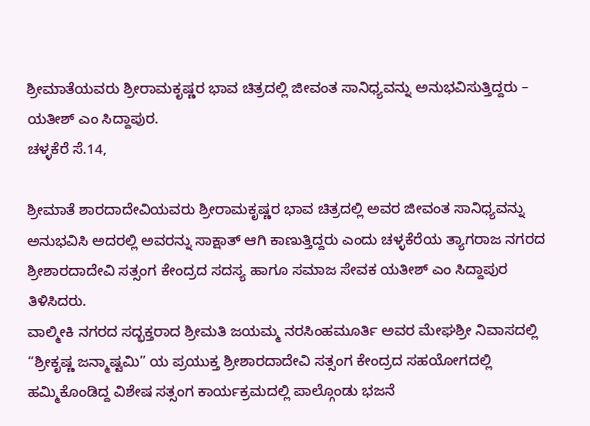ಶ್ರೀಮಾತೆಯವರು ಶ್ರೀರಾಮಕೃಷ್ಣರ ಭಾವ ಚಿತ್ರದಲ್ಲಿ ಜೀವಂತ ಸಾನಿಧ್ಯವನ್ನು ಅನುಭವಿಸುತ್ತಿದ್ದರು – ಯತೀಶ್ ಎಂ ಸಿದ್ದಾಪುರ.
ಚಳ್ಳಕೆರೆ ಸೆ.14,

ಶ್ರೀಮಾತೆ ಶಾರದಾದೇವಿಯವರು ಶ್ರೀರಾಮಕೃಷ್ಣರ ಭಾವ ಚಿತ್ರದಲ್ಲಿ ಅವರ ಜೀವಂತ ಸಾನಿಧ್ಯವನ್ನು ಅನುಭವಿಸಿ ಅದರಲ್ಲಿ ಅವರನ್ನು ಸಾಕ್ಷಾತ್ ಆಗಿ ಕಾಣುತ್ತಿದ್ದರು ಎಂದು ಚಳ್ಳಕೆರೆಯ ತ್ಯಾಗರಾಜ ನಗರದ ಶ್ರೀಶಾರದಾದೇವಿ ಸತ್ಸಂಗ ಕೇಂದ್ರದ ಸದಸ್ಯ ಹಾಗೂ ಸಮಾಜ ಸೇವಕ ಯತೀಶ್ ಎಂ ಸಿದ್ದಾಪುರ ತಿಳಿಸಿದರು.
ವಾಲ್ಮೀಕಿ ನಗರದ ಸದ್ಭಕ್ತರಾದ ಶ್ರೀಮತಿ ಜಯಮ್ಮ ನರಸಿಂಹಮೂರ್ತಿ ಅವರ ಮೇಘಶ್ರೀ ನಿವಾಸದಲ್ಲಿ “ಶ್ರೀಕೃಷ್ಣ ಜನ್ಮಾಷ್ಟಮಿ” ಯ ಪ್ರಯುಕ್ತ ಶ್ರೀಶಾರದಾದೇವಿ ಸತ್ಸಂಗ ಕೇಂದ್ರದ ಸಹಯೋಗದಲ್ಲಿ ಹಮ್ಮಿಕೊಂಡಿದ್ದ ವಿಶೇಷ ಸತ್ಸಂಗ ಕಾರ್ಯಕ್ರಮದಲ್ಲಿ ಪಾಲ್ಗೊಂಡು ಭಜನೆ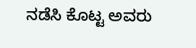ನಡೆಸಿ ಕೊಟ್ಟ ಅವರು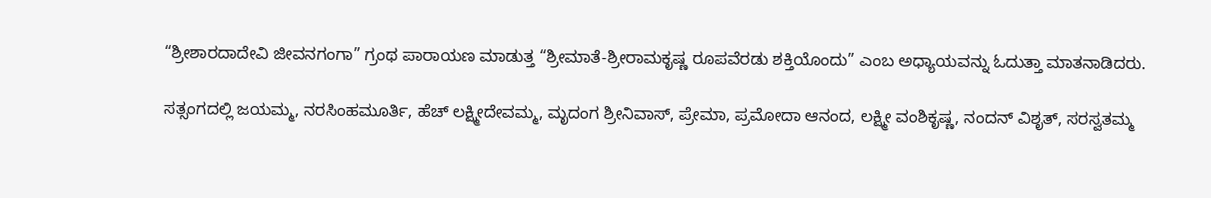“ಶ್ರೀಶಾರದಾದೇವಿ ಜೀವನಗಂಗಾ” ಗ್ರಂಥ ಪಾರಾಯಣ ಮಾಡುತ್ತ “ಶ್ರೀಮಾತೆ-ಶ್ರೀರಾಮಕೃಷ್ಣ ರೂಪವೆರಡು ಶಕ್ತಿಯೊಂದು” ಎಂಬ ಅಧ್ಯಾಯವನ್ನು ಓದುತ್ತಾ ಮಾತನಾಡಿದರು.

ಸತ್ಸಂಗದಲ್ಲಿ ಜಯಮ್ಮ, ನರಸಿಂಹಮೂರ್ತಿ, ಹೆಚ್ ಲಕ್ಷ್ಮೀದೇವಮ್ಮ, ಮೃದಂಗ ಶ್ರೀನಿವಾಸ್, ಪ್ರೇಮಾ, ಪ್ರಮೋದಾ ಆನಂದ, ಲಕ್ಷ್ಮೀ ವಂಶಿಕೃಷ್ಣ, ನಂದನ್ ವಿಶೃತ್, ಸರಸ್ವತಮ್ಮ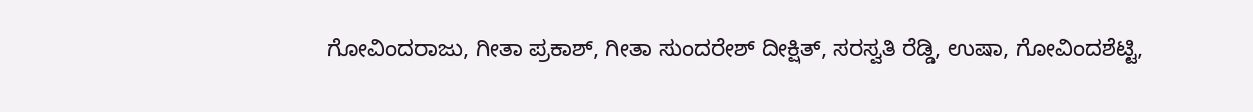ಗೋವಿಂದರಾಜು, ಗೀತಾ ಪ್ರಕಾಶ್, ಗೀತಾ ಸುಂದರೇಶ್ ದೀಕ್ಷಿತ್, ಸರಸ್ವತಿ ರೆಡ್ಡಿ, ಉಷಾ, ಗೋವಿಂದಶೆಟ್ಟಿ,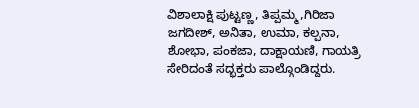ವಿಶಾಲಾಕ್ಷಿ ಪುಟ್ಟಣ್ಣ, ತಿಪ್ಪಮ್ಮ,ಗಿರಿಜಾ ಜಗದೀಶ್, ಅನಿತಾ, ಉಮಾ, ಕಲ್ಪನಾ, ಶೋಭಾ, ಪಂಕಜಾ, ದಾಕ್ಷಾಯಣಿ, ಗಾಯತ್ರಿ ಸೇರಿದಂತೆ ಸದ್ಭಕ್ತರು ಪಾಲ್ಗೊಂಡಿದ್ದರು.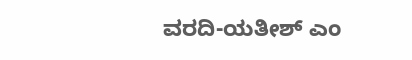ವರದಿ-ಯತೀಶ್ ಎಂ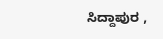ಸಿದ್ದಾಪುರ ,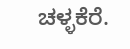ಚಳ್ಳಕೆರೆ.